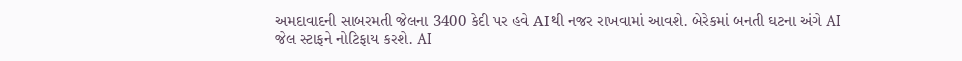અમદાવાદની સાબરમતી જેલના 3400 કેદી પર હવે AIથી નજર રાખવામાં આવશે. બેરેકમાં બનતી ઘટના અંગે AI જેલ સ્ટાફને નોટિફાય કરશે. AI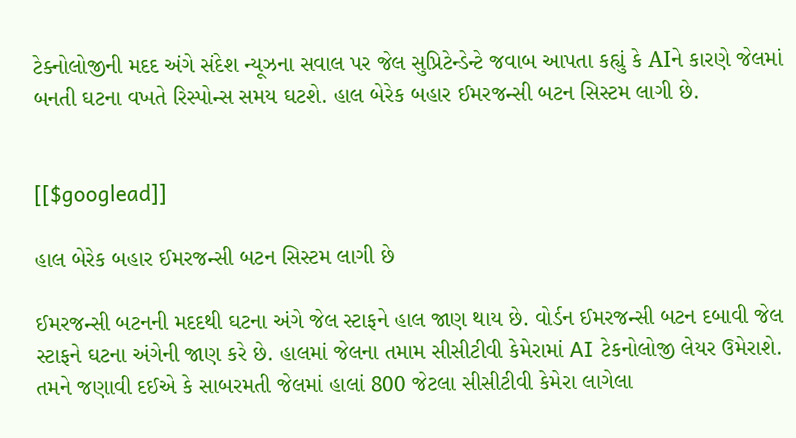ટેક્નોલોજીની મદદ અંગે સંદેશ ન્યૂઝના સવાલ પર જેલ સુપ્રિટેન્ડેન્ટે જવાબ આપતા કહ્યું કે AIને કારણે જેલમાં બનતી ઘટના વખતે રિસ્પોન્સ સમય ઘટશે. હાલ બેરેક બહાર ઈમરજન્સી બટન સિસ્ટમ લાગી છે.


[[$googlead]]

હાલ બેરેક બહાર ઈમરજન્સી બટન સિસ્ટમ લાગી છે

ઈમરજન્સી બટનની મદદથી ઘટના અંગે જેલ સ્ટાફને હાલ જાણ થાય છે. વોર્ડન ઈમરજન્સી બટન દબાવી જેલ સ્ટાફને ઘટના અંગેની જાણ કરે છે. હાલમાં જેલના તમામ સીસીટીવી કેમેરામાં AI ટેકનોલોજી લેયર ઉમેરાશે. તમને જણાવી દઈએ કે સાબરમતી જેલમાં હાલાં 800 જેટલા સીસીટીવી કેમેરા લાગેલા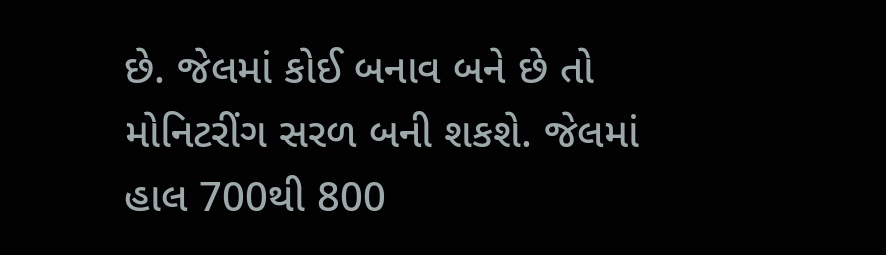છે. જેલમાં કોઈ બનાવ બને છે તો મોનિટરીંગ સરળ બની શકશે. જેલમાં હાલ 700થી 800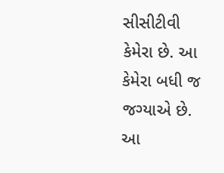સીસીટીવી કેમેરા છે. આ કેમેરા બધી જ જગ્યાએ છે. આ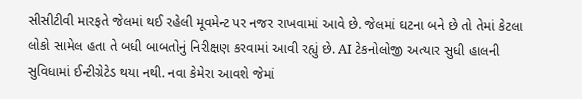સીસીટીવી મારફતે જેલમાં થઈ રહેલી મૂવમેન્ટ પર નજર રાખવામાં આવે છે. જેલમાં ઘટના બને છે તો તેમાં કેટલા લોકો સામેલ હતા તે બધી બાબતોનું નિરીક્ષણ કરવામાં આવી રહ્યું છે. AI ટેકનોલોજી અત્યાર સુધી હાલની સુવિધામાં ઈન્ટીગ્રેટેડ થયા નથી. નવા કેમેરા આવશે જેમાં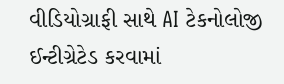વીડિયોગ્રાફી સાથે AI ટેકનોલોજી ઈન્ટીગ્રેટેડ કરવામાં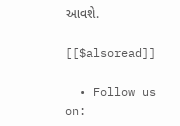આવશે.

[[$alsoread]]

  • Follow us on: